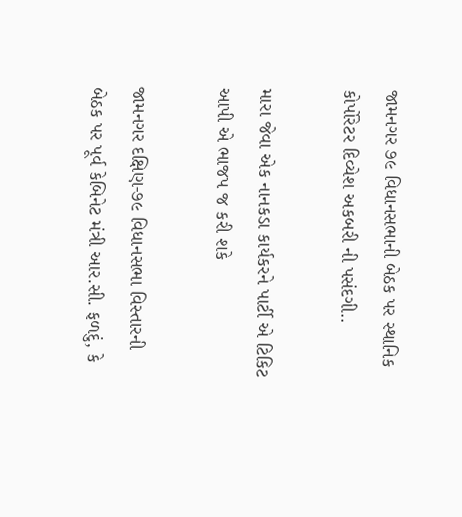જામનગર ૭૯ વિધાનસભાની બેઠક પર સ્થાનિક કોર્પોરેટર દિવ્યેશ અકબરી ની પસંદગી..

મારા જેવા એક નાનકડા કાર્યકરને પાર્ટી એ ટિકિટ આપી એ ભાજપ જ કરી શકે

જામનગર દક્ષિણ-૭૯ વિધાનસભા વિસ્તારની બેઠક પર પૂર્વ કેબિનેટ મંત્રી આર.સી. ફળદું, કે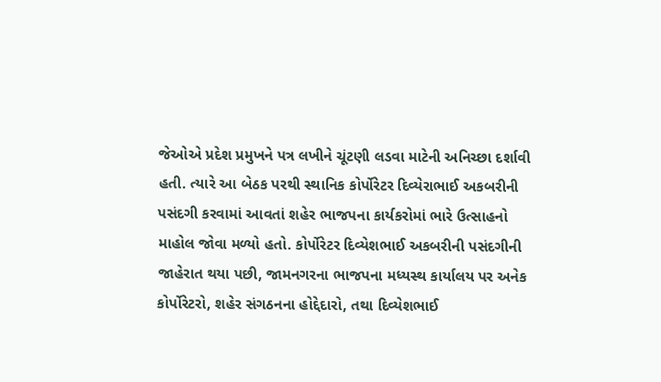જેઓએ પ્રદેશ પ્રમુખને પત્ર લખીને ચૂંટણી લડવા માટેની અનિચ્છા દર્શાવી હતી. ત્યારે આ બેઠક પરથી સ્થાનિક કોર્પોરેટર દિવ્યેરાભાઈ અકબરીની પસંદગી કરવામાં આવતાં શહેર ભાજપના કાર્યકરોમાં ભારે ઉત્સાહનો માહોલ જોવા મળ્યો હતો. કોર્પોરેટર દિવ્યેશભાઈ અકબરીની પસંદગીની જાહેરાત થયા પછી, જામનગરના ભાજપના મધ્યસ્થ કાર્યાલય પર અનેક કોર્પોરેટરો, શહેર સંગઠનના હોદ્દેદારો, તથા દિવ્યેશભાઈ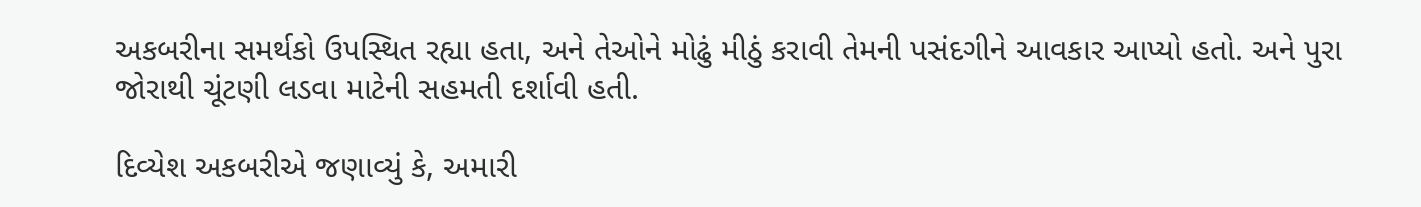અકબરીના સમર્થકો ઉપસ્થિત રહ્યા હતા, અને તેઓને મોઢું મીઠું કરાવી તેમની પસંદગીને આવકાર આપ્યો હતો. અને પુરા જોરાથી ચૂંટણી લડવા માટેની સહમતી દર્શાવી હતી.

દિવ્યેશ અકબરીએ જણાવ્યું કે, અમારી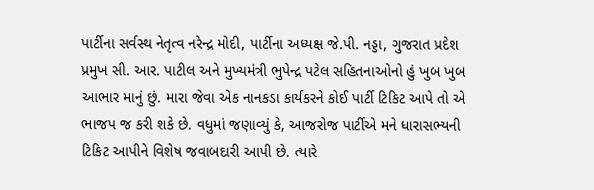પાર્ટીના સર્વસ્થ નેતૃત્વ નરેન્દ્ર મોદી, પાર્ટીના અધ્યક્ષ જે.પી. નડ્ડા, ગુજરાત પ્રદેશ પ્રમુખ સી. આર. પાટીલ અને મુખ્યમંત્રી ભુપેન્દ્ર પટેલ સહિતનાઓનો હું ખુબ ખુબ આભાર માનું છું. મારા જેવા એક નાનકડા કાર્યકરને કોઈ પાર્ટી ટિકિટ આપે તો એ ભાજપ જ કરી શકે છે. વધુમાં જણાવ્યું કે, આજરોજ પાર્ટીએ મને ધારાસભ્યની ટિકિટ આપીને વિશેષ જવાબદારી આપી છે. ત્યારે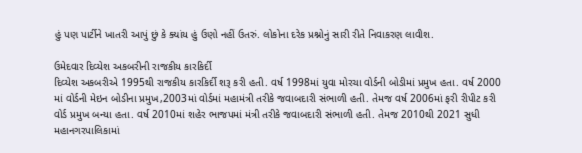હું પણ પાર્ટીને ખાતરી આપું છું કે ક્યાંય હું ઉણો નહીં ઉતરું. લોકોના દરેક પ્રશ્નોનું સારી રીતે નિવાકરણ લાવીશ.

ઉમેદવાર દિવ્યેશ અકબરીની રાજકીય કારકિર્દી
દિવ્યેશ અકબરીએ 1995થી રાજકીય કારકિર્દી શરૂ કરી હતી. વર્ષ 1998માં યુવા મોરચા વોર્ડની બોડીમાં પ્રમુખ હતા. વર્ષ 2000 માં વોર્ડની મેઇન બોડીના પ્રમુખ,2003માં વોર્ડમાં મહામંત્રી તરીકે જવાબદારી સંભાળી હતી. તેમજ વર્ષ 2006માં ફરી રીપીટ કરી વોર્ડ પ્રમુખ બન્યા હતા. વર્ષ 2010માં શહેર ભાજપમાં મંત્રી તરીકે જવાબદારી સંભાળી હતી. તેમજ 2010થી 2021 સુધી મહાનગરપાલિકામાં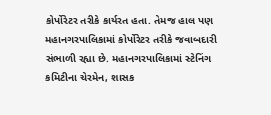કોર્પોરેટર તરીકે કાર્યરત હતા. તેમજ હાલ પણ મહાનગરપાલિકામાં કોર્પોરેટર તરીકે જવાબદારી સંભાળી રહ્યા છે. મહાનગરપાલિકામાં સ્ટેનિંગ કમિટીના ચેરમેન, શાસક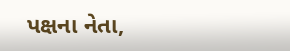પક્ષના નેતા,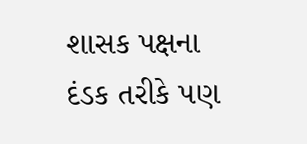શાસક પક્ષના દંડક તરીકે પણ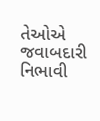તેઓએ જવાબદારી નિભાવી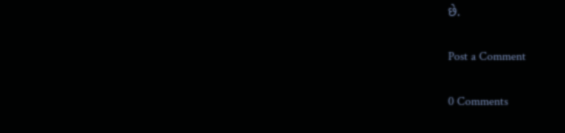છે.

Post a Comment

0 Comments